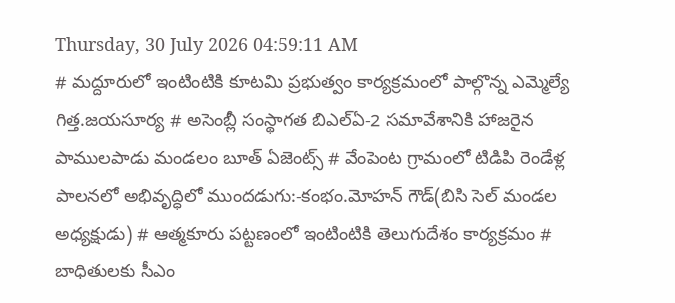Thursday, 30 July 2026 04:59:11 AM
# మద్దూరులో ఇంటింటికి కూటమి ప్రభుత్వం కార్యక్రమంలో పాల్గొన్న ఎమ్మెల్యే గిత్త.జయసూర్య # అసెంబ్లీ సంస్థాగత బిఎల్ఏ-2 సమావేశానికి హాజరైన పాములపాడు మండలం బూత్ ఏజెంట్స్ # వేంపెంట గ్రామంలో టిడిపి రెండేళ్ల పాలనలో అభివృద్ధిలో ముందడుగు:-కంభం.మోహన్ గౌడ్(బిసి సెల్ మండల అధ్యక్షుడు) # ఆత్మకూరు పట్టణంలో ఇంటింటికి తెలుగుదేశం కార్యక్రమం # బాధితులకు సీఎం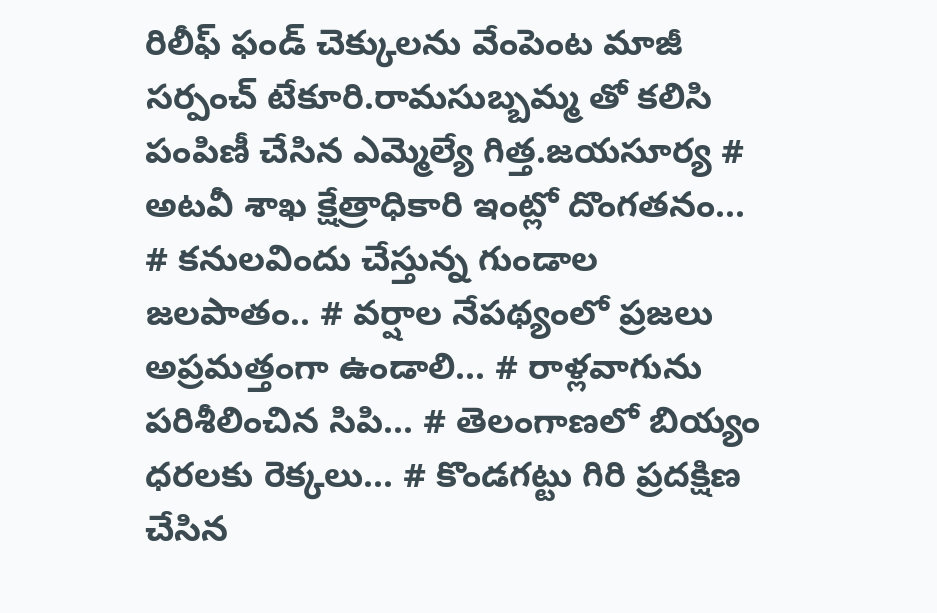రిలీఫ్ ఫండ్ చెక్కులను వేంపెంట మాజీ సర్పంచ్ టేకూరి.రామసుబ్బమ్మ తో కలిసి పంపిణీ చేసిన ఎమ్మెల్యే గిత్త.జయసూర్య # అటవీ శాఖ క్షేత్రాధికారి ఇంట్లో దొంగతనం... # కనులవిందు చేస్తున్న గుండాల జలపాతం.. # వర్షాల నేపథ్యంలో ప్రజలు అప్రమత్తంగా ఉండాలి... # రాళ్లవాగును పరిశీలించిన సిపి... # తెలంగాణలో బియ్యం ధరలకు రెక్కలు... # కొండగట్టు గిరి ప్రదక్షిణ చేసిన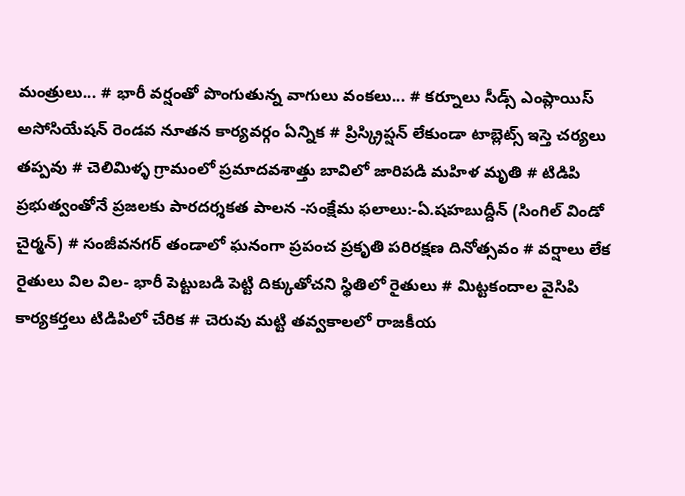మంత్రులు... # భారీ వర్షంతో పొంగుతున్న వాగులు వంకలు... # కర్నూలు సీడ్స్ ఎంప్లాయిస్ అసోసియేషన్ రెండవ నూతన కార్యవర్గం ఏన్నిక # ప్రిస్క్రిప్షన్ లేకుండా టాబ్లెట్స్ ఇస్తె చర్యలు తప్పవు # చెలిమిళ్ళ గ్రామంలో ప్రమాదవశాత్తు బావిలో జారిపడి మహిళ మృతి # టిడిపి ప్రభుత్వంతోనే ప్రజలకు పారదర్శకత పాలన -సంక్షేమ ఫలాలు:-ఏ.షహబుద్దీన్ (సింగిల్ విండో చైర్మన్) # సంజీవనగర్ తండాలో ఘనంగా ప్రపంచ ప్రకృతి పరిరక్షణ దినోత్సవం # వర్షాలు లేక రైతులు విల విల- భారీ పెట్టుబడి పెట్టి దిక్కుతోచని స్థితిలో రైతులు # మిట్టకందాల వైసిపి కార్యకర్తలు టిడిపిలో చేరిక # చెరువు మట్టి తవ్వకాలలో రాజకీయ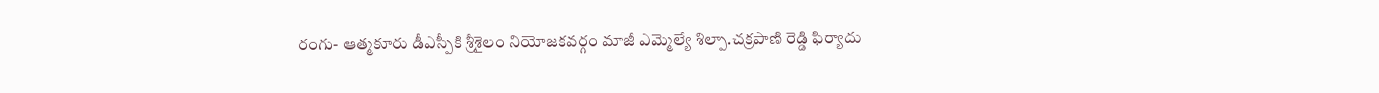రంగు- ఆత్మకూరు డీఎస్పీకి శ్రీశైలం నియోజకవర్గం మాజీ ఎమ్మెల్యే శిల్పా.చక్రపాణి రెడ్డి ఫిర్యాదు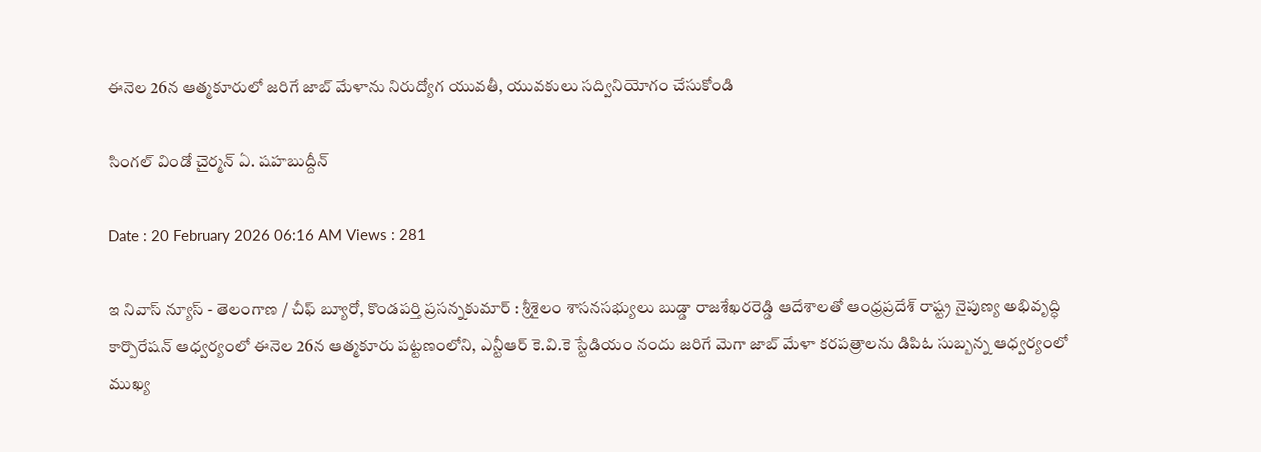ఈనెల 26న ఆత్మకూరులో జరిగే జాబ్ మేళాను నిరుద్యోగ యువతీ, యువకులు సద్వినియోగం చేసుకోండి

సింగల్ విండో చైర్మన్ ఏ. షహబుద్దీన్

Date : 20 February 2026 06:16 AM Views : 281

ఇ నివాస్ న్యూస్ - తెలంగాణ / చీఫ్ బ్యూరో, కొండపర్తి ప్రసన్నకుమార్ : శ్రీశైలం శాసనసభ్యులు బుడ్డా రాజశేఖరరెడ్డి ఆదేశాలతో ఆంధ్రప్రదేశ్ రాష్ట్ర నైపుణ్య అభివృద్ధి కార్పొరేషన్ ఆధ్వర్యంలో ఈనెల 26న ఆత్మకూరు పట్టణంలోని, ఎన్టీఆర్ కె.వి.కె స్టేడియం నందు జరిగే మెగా జాబ్ మేళా కరపత్రాలను డిపిఓ సుబ్బన్న ఆధ్వర్యంలో ముఖ్య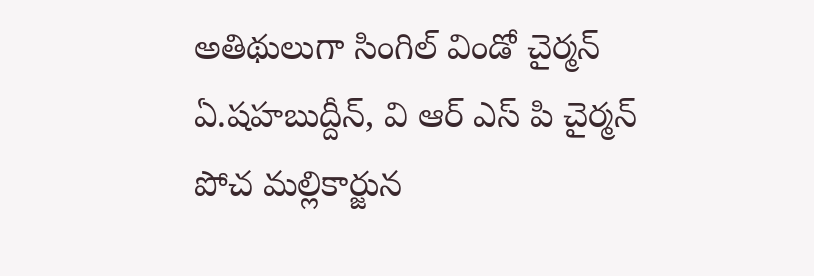అతిథులుగా సింగిల్ విండో చైర్మన్ ఏ.షహబుద్దీన్, వి ఆర్ ఎస్ పి చైర్మన్ పోచ మల్లికార్జున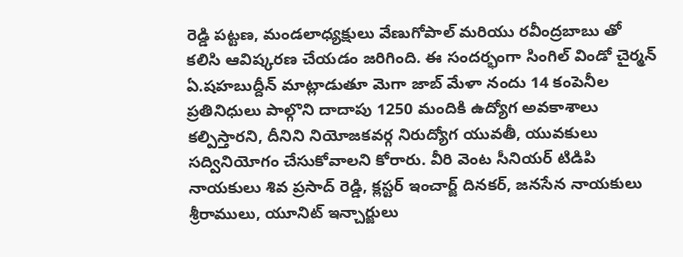రెడ్డి పట్టణ, మండలాధ్యక్షులు వేణుగోపాల్ మరియు రవీంద్రబాబు తో కలిసి ఆవిష్కరణ చేయడం జరిగింది. ఈ సందర్భంగా సింగిల్ విండో చైర్మన్ ఏ.షహబుద్దీన్ మాట్లాడుతూ మెగా జాబ్ మేళా నందు 14 కంపెనీల ప్రతినిధులు పాల్గొని దాదాపు 1250 మందికి ఉద్యోగ అవకాశాలు కల్పిస్తారని, దీనిని నియోజకవర్గ నిరుద్యోగ యువతీ, యువకులు సద్వినియోగం చేసుకోవాలని కోరారు. వీరి వెంట సీనియర్ టిడిపి నాయకులు శివ ప్రసాద్ రెడ్డి, క్లస్టర్ ఇంచార్జ్ దినకర్, జనసేన నాయకులు శ్రీరాములు, యూనిట్ ఇన్చార్జులు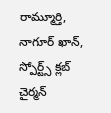రామ్మూర్తి, నాగూర్ ఖాన్, స్పోర్ట్స్ క్లబ్ చైర్మన్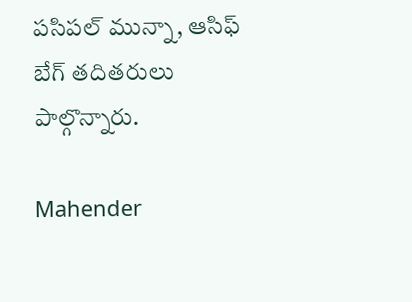పసిపల్ మున్నా, ఆసిఫ్ బేగ్ తదితరులు పాల్గొన్నారు.

Mahender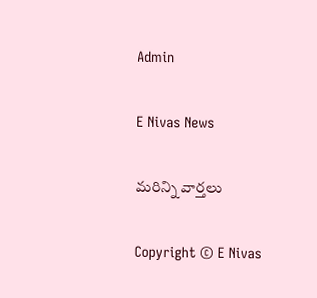Admin

E Nivas News

మరిన్ని వార్తలు

Copyright © E Nivas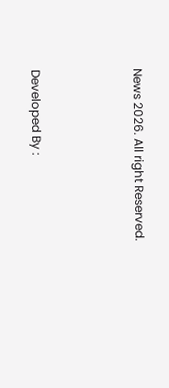News 2026. All right Reserved.



Developed By :